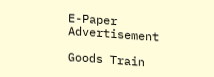E-Paper
Advertisement

Goods Train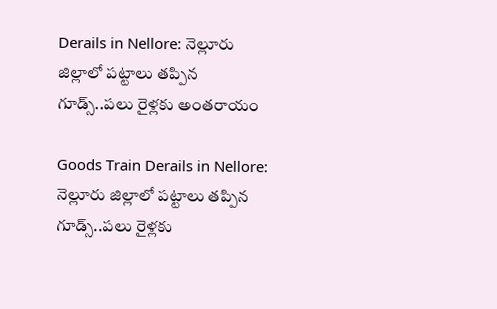Derails in Nellore: నెల్లూరు జిల్లాలో పట్టాలు తప్పిన గూడ్స్..పలు రైళ్లకు అంతరాయం

Goods Train Derails in Nellore: నెల్లూరు జిల్లాలో పట్టాలు తప్పిన గూడ్స్..పలు రైళ్లకు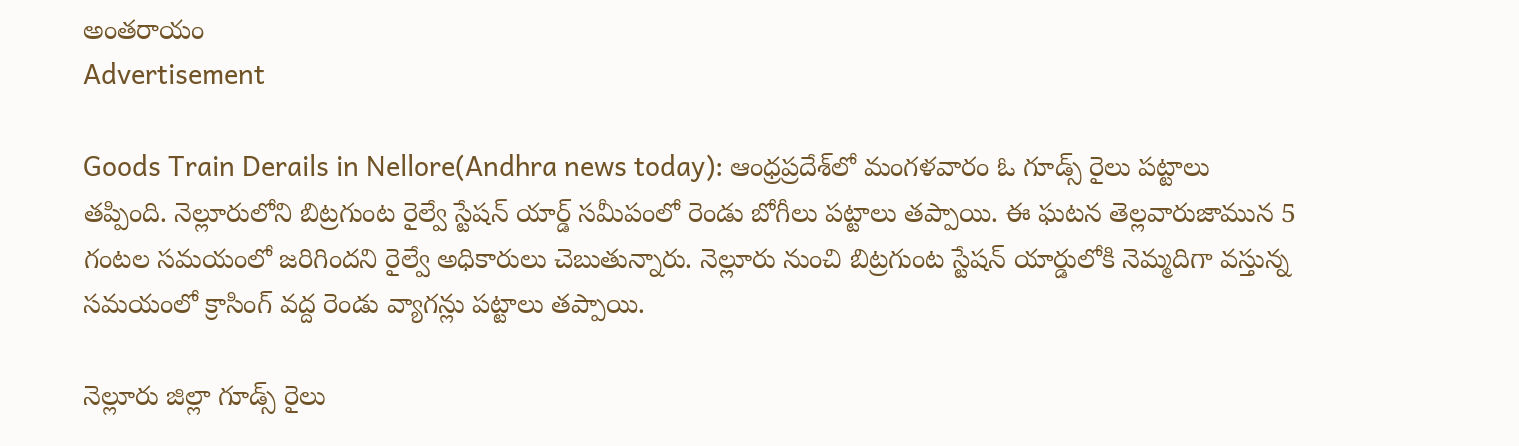అంతరాయం
Advertisement

Goods Train Derails in Nellore(Andhra news today): ఆంధ్రప్రదేశ్‌లో మంగళవారం ఓ గూడ్స్ రైలు పట్టాలు తప్పింది. నెల్లూరులోని బిట్రగుంట రైల్వే స్టేషన్ యార్డ్ సమీపంలో రెండు బోగీలు పట్టాలు తప్పాయి. ఈ ఘటన తెల్లవారుజామున 5 గంటల సమయంలో జరిగిందని రైల్వే అధికారులు చెబుతున్నారు. నెల్లూరు నుంచి బిట్రగుంట స్టేషన్ యార్డులోకి నెమ్మదిగా వస్తున్న సమయంలో క్రాసింగ్ వద్ద రెండు వ్యాగన్లు పట్టాలు తప్పాయి.

నెల్లూరు జిల్లా గూడ్స్ రైలు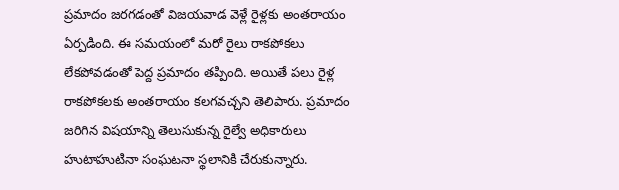ప్రమాదం జరగడంతో విజయవాడ వెళ్లే రైళ్లకు అంతరాయం ఏర్పడింది. ఈ సమయంలో మరో రైలు రాకపోకలు లేకపోవడంతో పెద్ద ప్రమాదం తప్పింది. అయితే పలు రైళ్ల రాకపోకలకు అంతరాయం కలగవచ్చని తెలిపారు. ప్రమాదం జరిగిన విషయాన్ని తెలుసుకున్న రైల్వే అధికారులు హుటాహుటినా సంఘటనా స్థలానికి చేరుకున్నారు.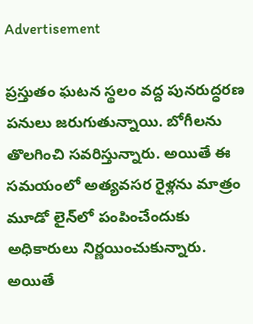Advertisement

ప్రస్తుతం ఘటన స్థలం వద్ద పునరుద్ధరణ పనులు జరుగుతున్నాయి. బోగీలను తొలగించి సవరిస్తున్నారు. అయితే ఈ సమయంలో అత్యవసర రైళ్లను మాత్రం మూడో లైన్‌లో పంపించేందుకు అధికారులు నిర్ణయించుకున్నారు. అయితే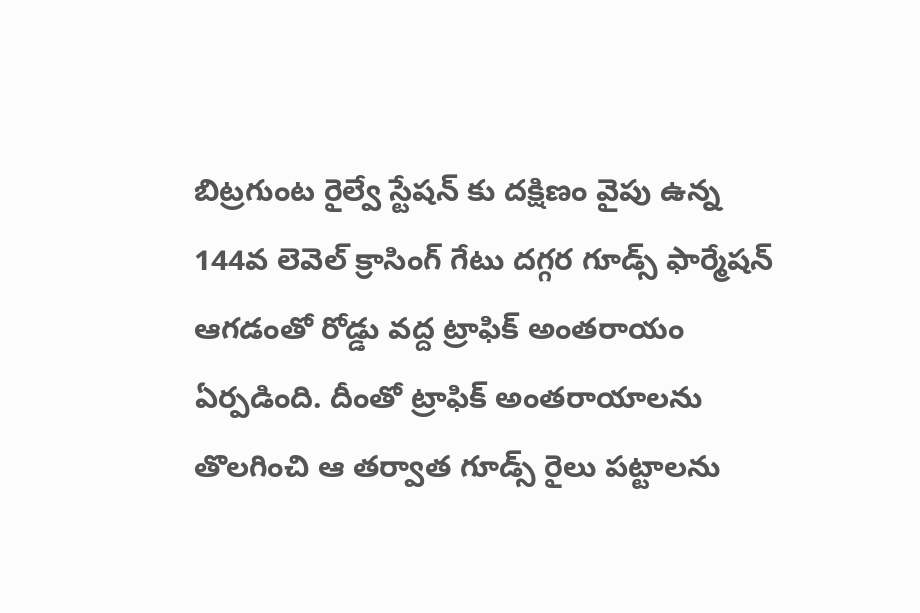బిట్రగుంట రైల్వే స్టేషన్ కు దక్షిణం వైపు ఉన్న 144వ లెవెల్ క్రాసింగ్ గేటు దగ్గర గూడ్స్ ఫార్మేషన్ ఆగడంతో రోడ్డు వద్ద ట్రాఫిక్ అంతరాయం ఏర్పడింది. దీంతో ట్రాఫిక్ అంతరాయాలను తొలగించి ఆ తర్వాత గూడ్స్ రైలు పట్టాలను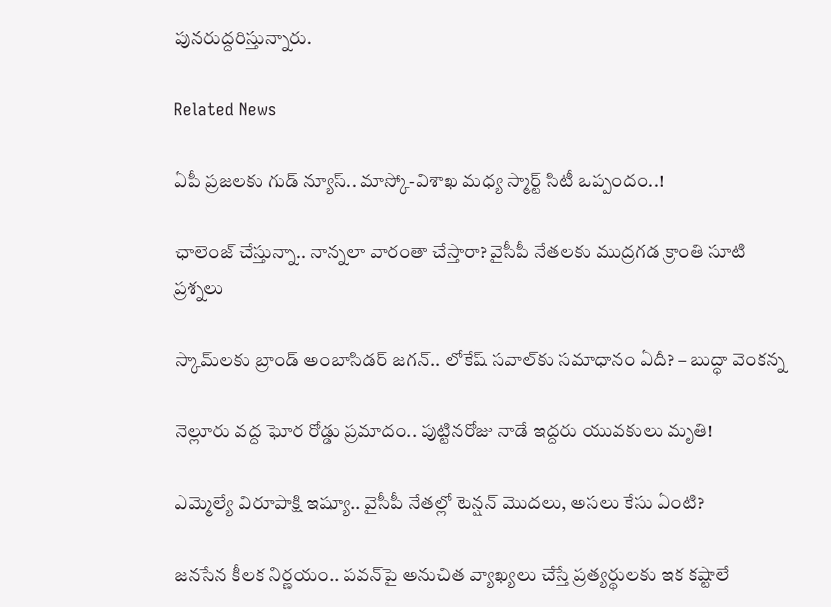పునరుద్దరిస్తున్నారు.

Related News

ఏపీ ప్రజలకు గుడ్ న్యూస్.. మాస్కో-విశాఖ మధ్య స్మార్ట్ సిటీ ఒప్పందం..!

ఛాలెంజ్ చేస్తున్నా.. నాన్నలా వారంతా చేస్తారా? వైసీపీ నేతలకు ముద్రగడ క్రాంతి సూటి ప్రశ్నలు

స్కామ్‌లకు బ్రాండ్ అంబాసిడర్ జగన్.. లోకేష్ సవాల్‌కు సమాధానం ఏదీ? – బుద్ధా వెంకన్న

నెల్లూరు వద్ద ఘోర రోడ్డు ప్రమాదం.. పుట్టినరోజు నాడే ఇద్దరు యువకులు మృతి!

ఎమ్మెల్యే విరూపాక్షి ఇష్యూ.. వైసీపీ నేతల్లో టెన్షన్ మొదలు, అసలు కేసు ఏంటి?

జనసేన కీలక నిర్ణయం.. పవన్‌పై అనుచిత వ్యాఖ్యలు చేస్తే ప్రత్యర్థులకు ఇక కష్టాలే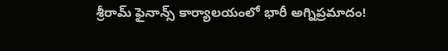శ్రీరామ్ ఫైనాన్స్ కార్యాలయంలో భారీ అగ్నిప్రమాదం!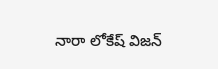నారా లోకేష్ విజన్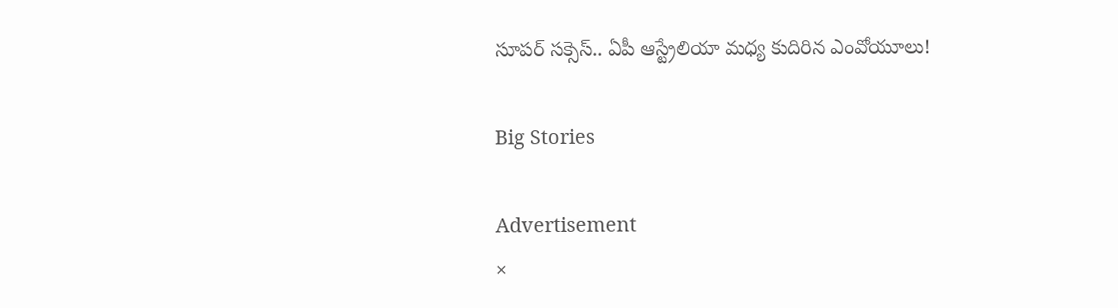సూపర్ సక్సెస్.. ఏపీ ఆస్ట్రేలియా మధ్య కుదిరిన ఎంవోయూలు!

Big Stories

Advertisement
×